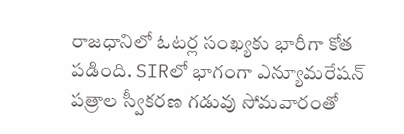రాజధానిలో ఓటర్ల సంఖ్యకు భారీగా కోత పడింది. SIRలో భాగంగా ఎన్యూమరేషన్ పత్రాల స్వీకరణ గడువు సోమవారంతో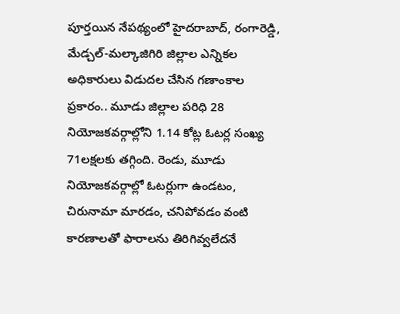పూర్తయిన నేపథ్యంలో హైదరాబాద్, రంగారెడ్డి, మేడ్చల్-మల్కాజిగిరి జిల్లాల ఎన్నికల అధికారులు విడుదల చేసిన గణాంకాల ప్రకారం.. మూడు జిల్లాల పరిధి 28 నియోజకవర్గాల్లోని 1.14 కోట్ల ఓటర్ల సంఖ్య 71లక్షలకు తగ్గింది. రెండు, మూడు నియోజకవర్గాల్లో ఓటర్లుగా ఉండటం, చిరునామా మారడం, చనిపోవడం వంటి కారణాలతో ఫారాలను తిరిగివ్వలేదనే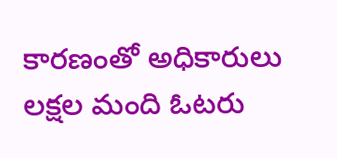కారణంతో అధికారులు లక్షల మంది ఓటరు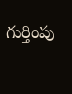గుర్తింపు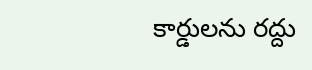కార్డులను రద్దు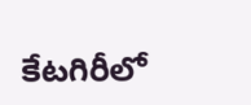కేటగిరీలో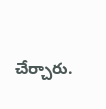చేర్చారు.